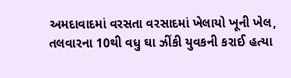અમદાવાદમાં વરસતા વરસાદમાં ખેલાયો ખૂની ખેલ, તલવારના 10થી વધુ ઘા ઝીંકી યુવકની કરાઈ હત્યા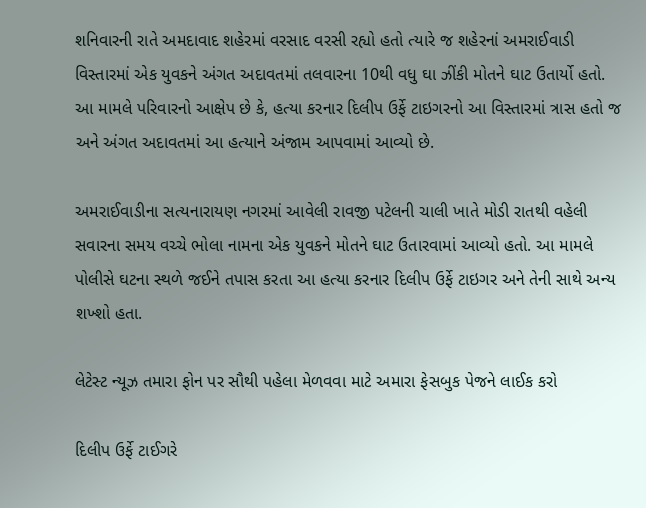શનિવારની રાતે અમદાવાદ શહેરમાં વરસાદ વરસી રહ્યો હતો ત્યારે જ શહેરનાં અમરાઈવાડી વિસ્તારમાં એક યુવકને અંગત અદાવતમાં તલવારના 10થી વધુ ઘા ઝીંકી મોતને ઘાટ ઉતાર્યો હતો. આ મામલે પરિવારનો આક્ષેપ છે કે, હત્યા કરનાર દિલીપ ઉર્ફે ટાઇગરનો આ વિસ્તારમાં ત્રાસ હતો જ અને અંગત અદાવતમાં આ હત્યાને અંજામ આપવામાં આવ્યો છે.

અમરાઈવાડીના સત્યનારાયણ નગરમાં આવેલી રાવજી પટેલની ચાલી ખાતે મોડી રાતથી વહેલી સવારના સમય વચ્ચે ભોલા નામના એક યુવકને મોતને ઘાટ ઉતારવામાં આવ્યો હતો. આ મામલે પોલીસે ઘટના સ્થળે જઈને તપાસ કરતા આ હત્યા કરનાર દિલીપ ઉર્ફે ટાઇગર અને તેની સાથે અન્ય શખ્શો હતા.

લેટેસ્ટ ન્યૂઝ તમારા ફોન પર સૌથી પહેલા મેળવવા માટે અમારા ફેસબુક પેજને લાઈક કરો

દિલીપ ઉર્ફે ટાઈગરે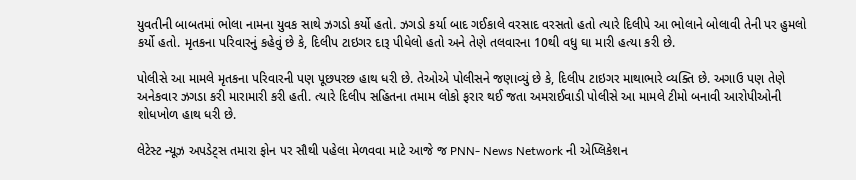યુવતીની બાબતમાં ભોલા નામના યુવક સાથે ઝગડો કર્યો હતો. ઝગડો કર્યા બાદ ગઈકાલે વરસાદ વરસતો હતો ત્યારે દિલીપે આ ભોલાને બોલાવી તેની પર હુમલો કર્યો હતો. મૃતકના પરિવારનું કહેવું છે કે, દિલીપ ટાઇગર દારૂ પીધેલો હતો અને તેણે તલવારના 10થી વધુ ઘા મારી હત્યા કરી છે.

પોલીસે આ મામલે મૃતકના પરિવારની પણ પૂછપરછ હાથ ધરી છે. તેઓએ પોલીસને જણાવ્યું છે કે, દિલીપ ટાઇગર માથાભારે વ્યક્તિ છે. અગાઉ પણ તેણે અનેકવાર ઝગડા કરી મારામારી કરી હતી. ત્યારે દિલીપ સહિતના તમામ લોકો ફરાર થઈ જતા અમરાઈવાડી પોલીસે આ મામલે ટીમો બનાવી આરોપીઓની શોધખોળ હાથ ધરી છે.

લેટેસ્ટ ન્યૂઝ અપડેટ્સ તમારા ફોન પર સૌથી પહેલા મેળવવા માટે આજે જ PNN- News Network ની એપ્લિકેશન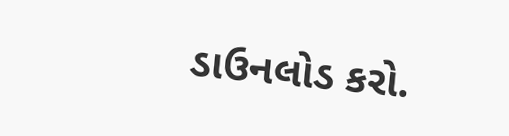ડાઉનલોડ કરો.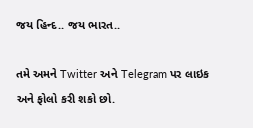જય હિન્દ.. જય ભારત..

તમે અમને Twitter અને Telegram પર લાઇક અને ફોલો કરી શકો છો.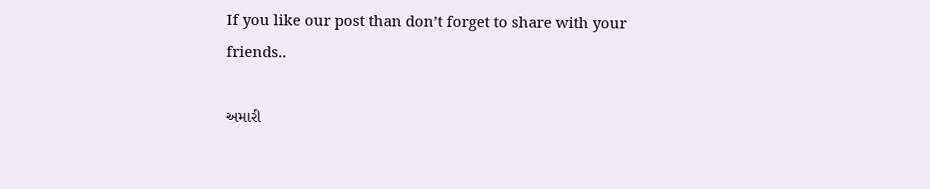If you like our post than don’t forget to share with your friends..

અમારી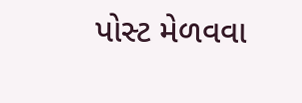પોસ્ટ મેળવવા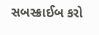સબસ્ક્રાઈબ કરો